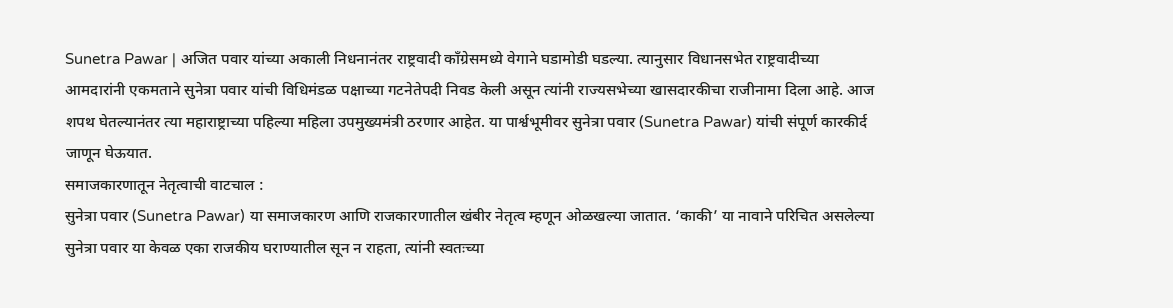Sunetra Pawar | अजित पवार यांच्या अकाली निधनानंतर राष्ट्रवादी काँग्रेसमध्ये वेगाने घडामोडी घडल्या. त्यानुसार विधानसभेत राष्ट्रवादीच्या आमदारांनी एकमताने सुनेत्रा पवार यांची विधिमंडळ पक्षाच्या गटनेतेपदी निवड केली असून त्यांनी राज्यसभेच्या खासदारकीचा राजीनामा दिला आहे. आज शपथ घेतल्यानंतर त्या महाराष्ट्राच्या पहिल्या महिला उपमुख्यमंत्री ठरणार आहेत. या पार्श्वभूमीवर सुनेत्रा पवार (Sunetra Pawar) यांची संपूर्ण कारकीर्द जाणून घेऊयात.
समाजकारणातून नेतृत्वाची वाटचाल :
सुनेत्रा पवार (Sunetra Pawar) या समाजकारण आणि राजकारणातील खंबीर नेतृत्व म्हणून ओळखल्या जातात. ‘काकी’ या नावाने परिचित असलेल्या सुनेत्रा पवार या केवळ एका राजकीय घराण्यातील सून न राहता, त्यांनी स्वतःच्या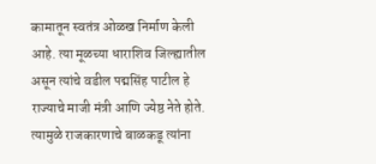कामातून स्वतंत्र ओळख निर्माण केली आहे. त्या मूळच्या धाराशिव जिल्ह्यातील असून त्यांचे वडील पद्मसिंह पाटील हे राज्याचे माजी मंत्री आणि ज्येष्ठ नेते होते. त्यामुळे राजकारणाचे बाळकडू त्यांना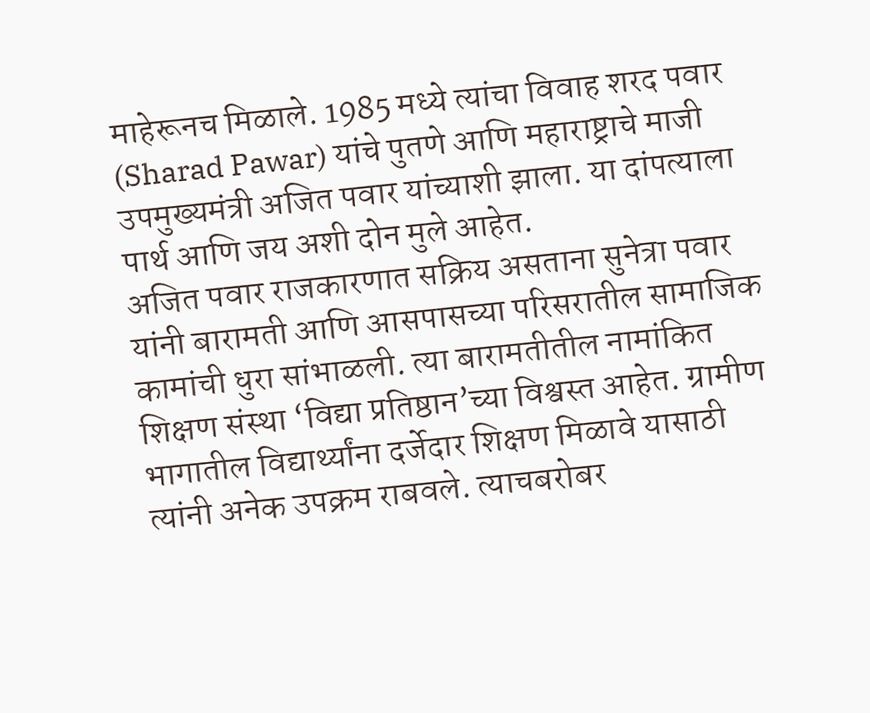माहेरूनच मिळाले. 1985 मध्ये त्यांचा विवाह शरद पवार (Sharad Pawar) यांचे पुतणे आणि महाराष्ट्राचे माजी उपमुख्यमंत्री अजित पवार यांच्याशी झाला. या दांपत्याला पार्थ आणि जय अशी दोन मुले आहेत.
अजित पवार राजकारणात सक्रिय असताना सुनेत्रा पवार यांनी बारामती आणि आसपासच्या परिसरातील सामाजिक कामांची धुरा सांभाळली. त्या बारामतीतील नामांकित शिक्षण संस्था ‘विद्या प्रतिष्ठान’च्या विश्वस्त आहेत. ग्रामीण भागातील विद्यार्थ्यांना दर्जेदार शिक्षण मिळावे यासाठी त्यांनी अनेक उपक्रम राबवले. त्याचबरोबर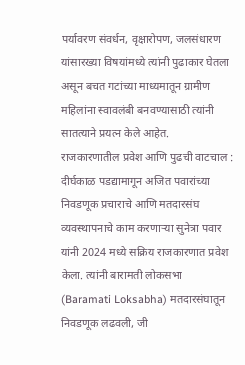पर्यावरण संवर्धन, वृक्षारोपण, जलसंधारण यांसारख्या विषयांमध्ये त्यांनी पुढाकार घेतला असून बचत गटांच्या माध्यमातून ग्रामीण महिलांना स्वावलंबी बनवण्यासाठी त्यांनी सातत्याने प्रयत्न केले आहेत.
राजकारणातील प्रवेश आणि पुढची वाटचाल :
दीर्घकाळ पडद्यामागून अजित पवारांच्या निवडणूक प्रचाराचे आणि मतदारसंघ व्यवस्थापनाचे काम करणाऱ्या सुनेत्रा पवार यांनी 2024 मध्ये सक्रिय राजकारणात प्रवेश केला. त्यांनी बारामती लोकसभा (Baramati Loksabha) मतदारसंघातून निवडणूक लढवली, जी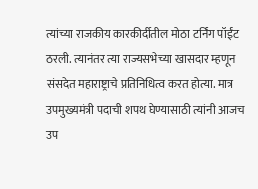त्यांच्या राजकीय कारकीर्दीतील मोठा टर्निंग पॉईंट ठरली. त्यानंतर त्या राज्यसभेच्या खासदार म्हणून संसदेत महाराष्ट्राचे प्रतिनिधित्व करत होत्या. मात्र उपमुख्यमंत्री पदाची शपथ घेण्यासाठी त्यांनी आजच उप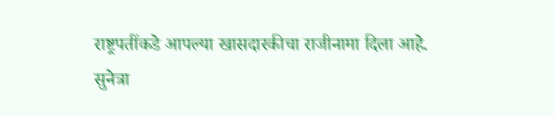राष्ट्रपतींकडे आपल्या खासदारकीचा राजीनामा दिला आहे.
सुनेत्रा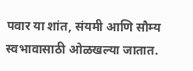पवार या शांत, संयमी आणि सौम्य स्वभावासाठी ओळखल्या जातात.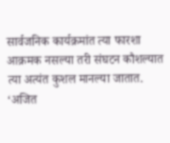सार्वजनिक कार्यक्रमांत त्या फारशा आक्रमक नसल्या तरी संघटन कौशल्यात त्या अत्यंत कुशल मानल्या जातात. ‘अजित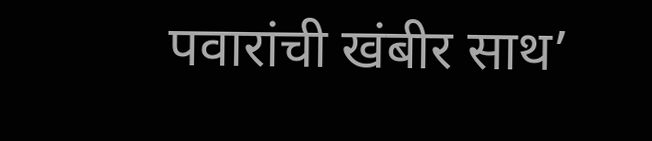पवारांची खंबीर साथ’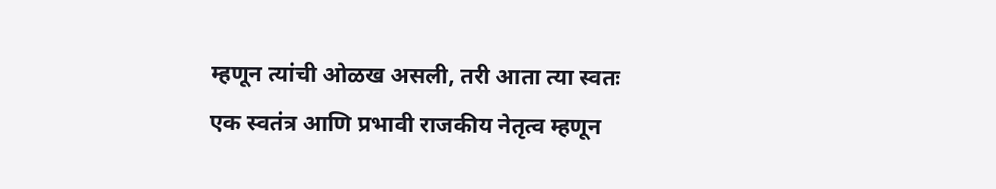म्हणून त्यांची ओळख असली, तरी आता त्या स्वतः एक स्वतंत्र आणि प्रभावी राजकीय नेतृत्व म्हणून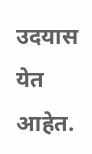उदयास येत आहेत.